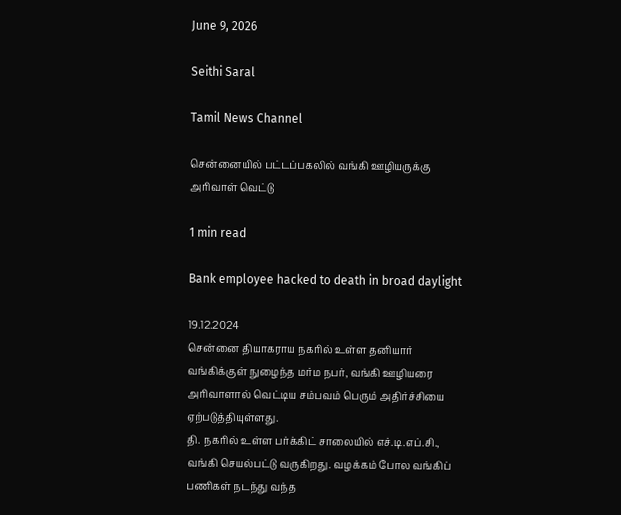June 9, 2026

Seithi Saral

Tamil News Channel

சென்னையில் பட்டப்பகலில் வங்கி ஊழியருக்கு அரிவாள் வெட்டு

1 min read

Bank employee hacked to death in broad daylight

19.12.2024
சென்னை தியாகராய நகரில் உள்ள தனியார் வங்கிக்குள் நுழைந்த மர்ம நபர், வங்கி ஊழியரை அரிவாளால் வெட்டிய சம்பவம் பெரும் அதிர்ச்சியை ஏற்படுத்தியுள்ளது.
தி. நகரில் உள்ள பர்க்கிட் சாலையில் எச்.டி.எப்.சி., வங்கி செயல்பட்டு வருகிறது. வழக்கம் போல வங்கிப் பணிகள் நடந்து வந்த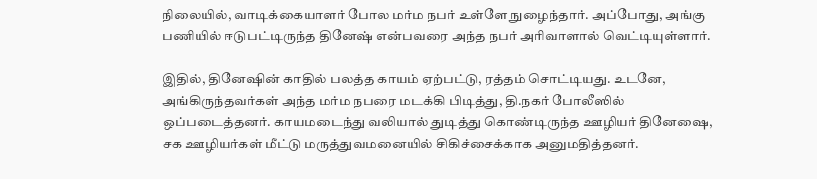நிலையில், வாடிக்கையாளர் போல மர்ம நபர் உள்ளே நுழைந்தார். அப்போது, அங்கு பணியில் ஈடுபட்டிருந்த தினேஷ் என்பவரை அந்த நபர் அரிவாளால் வெட்டியுள்ளார்.

இதில், தினேஷின் காதில் பலத்த காயம் ஏற்பட்டு, ரத்தம் சொட்டியது. உடனே, அங்கிருந்தவர்கள் அந்த மர்ம நபரை மடக்கி பிடித்து, தி.நகர் போலீஸில் ஒப்படைத்தனர். காயமடைந்து வலியால் துடித்து கொண்டிருந்த ஊழியர் தினேஷை, சக ஊழியர்கள் மீட்டு மருத்துவமனையில் சிகிச்சைக்காக அனுமதித்தனர்.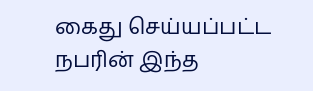கைது செய்யப்பட்ட நபரின் இந்த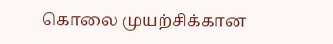கொலை முயற்சிக்கான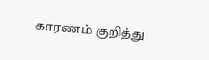காரணம் குறித்து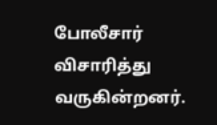போலீசார் விசாரித்து வருகின்றனர்.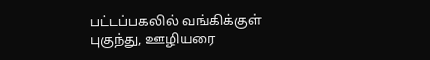பட்டப்பகலில் வங்கிக்குள் புகுந்து, ஊழியரை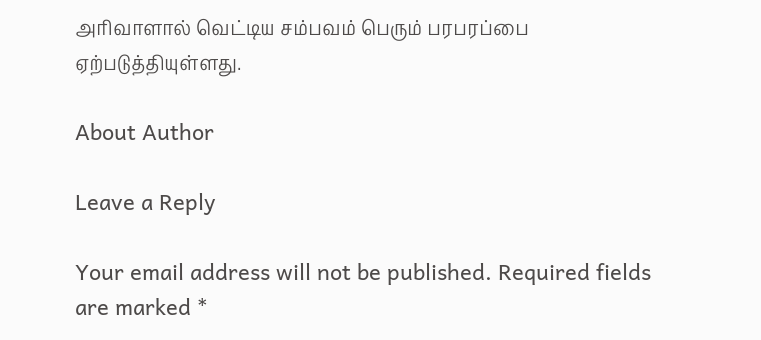அரிவாளால் வெட்டிய சம்பவம் பெரும் பரபரப்பை ஏற்படுத்தியுள்ளது.

About Author

Leave a Reply

Your email address will not be published. Required fields are marked *